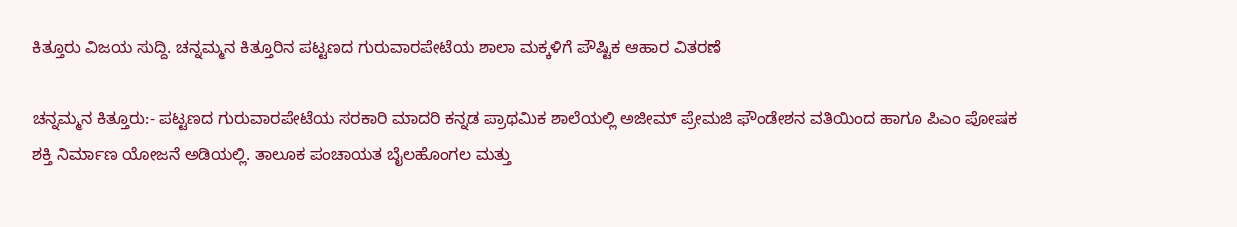ಕಿತ್ತೂರು ವಿಜಯ ಸುದ್ದಿ. ಚನ್ನಮ್ಮನ ಕಿತ್ತೂರಿನ ಪಟ್ಟಣದ ಗುರುವಾರಪೇಟೆಯ ಶಾಲಾ ಮಕ್ಕಳಿಗೆ ಪೌಷ್ಟಿಕ ಆಹಾರ ವಿತರಣೆ

ಚನ್ನಮ್ಮನ ಕಿತ್ತೂರು:- ಪಟ್ಟಣದ ಗುರುವಾರಪೇಟೆಯ ಸರಕಾರಿ ಮಾದರಿ ಕನ್ನಡ ಪ್ರಾಥಮಿಕ ಶಾಲೆಯಲ್ಲಿ ಅಜೀಮ್ ಪ್ರೇಮಜಿ ಫೌಂಡೇಶನ ವತಿಯಿಂದ ಹಾಗೂ ಪಿಎಂ ಪೋಷಕ ಶಕ್ತಿ ನಿರ್ಮಾಣ ಯೋಜನೆ ಅಡಿಯಲ್ಲಿ. ತಾಲೂಕ ಪಂಚಾಯತ ಬೈಲಹೊಂಗಲ ಮತ್ತು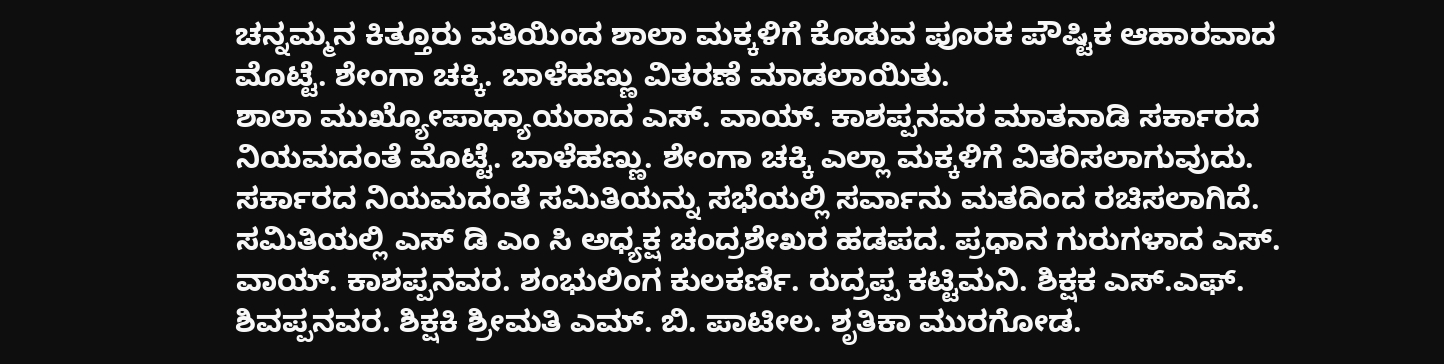ಚನ್ನಮ್ಮನ ಕಿತ್ತೂರು ವತಿಯಿಂದ ಶಾಲಾ ಮಕ್ಕಳಿಗೆ ಕೊಡುವ ಪೂರಕ ಪೌಷ್ಟಿಕ ಆಹಾರವಾದ ಮೊಟ್ಟೆ. ಶೇಂಗಾ ಚಕ್ಕಿ. ಬಾಳೆಹಣ್ಣು ವಿತರಣೆ ಮಾಡಲಾಯಿತು.
ಶಾಲಾ ಮುಖ್ಯೋಪಾಧ್ಯಾಯರಾದ ಎಸ್. ವಾಯ್. ಕಾಶಪ್ಪನವರ ಮಾತನಾಡಿ ಸರ್ಕಾರದ ನಿಯಮದಂತೆ ಮೊಟ್ಟೆ. ಬಾಳೆಹಣ್ಣು. ಶೇಂಗಾ ಚಕ್ಕಿ ಎಲ್ಲಾ ಮಕ್ಕಳಿಗೆ ವಿತರಿಸಲಾಗುವುದು. ಸರ್ಕಾರದ ನಿಯಮದಂತೆ ಸಮಿತಿಯನ್ನು ಸಭೆಯಲ್ಲಿ ಸರ್ವಾನು ಮತದಿಂದ ರಚಿಸಲಾಗಿದೆ. ಸಮಿತಿಯಲ್ಲಿ ಎಸ್ ಡಿ ಎಂ ಸಿ ಅಧ್ಯಕ್ಷ ಚಂದ್ರಶೇಖರ ಹಡಪದ. ಪ್ರಧಾನ ಗುರುಗಳಾದ ಎಸ್. ವಾಯ್. ಕಾಶಪ್ಪನವರ. ಶಂಭುಲಿಂಗ ಕುಲಕರ್ಣಿ. ರುದ್ರಪ್ಪ ಕಟ್ಟಿಮನಿ. ಶಿಕ್ಷಕ ಎಸ್.ಎಫ್. ಶಿವಪ್ಪನವರ. ಶಿಕ್ಷಕಿ ಶ್ರೀಮತಿ ಎಮ್. ಬಿ. ಪಾಟೀಲ. ಶೃತಿಕಾ ಮುರಗೋಡ.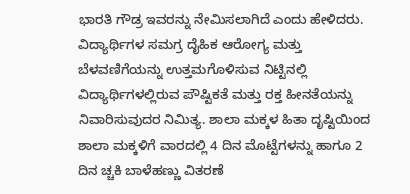ಭಾರತಿ ಗೌಡ್ರ ಇವರನ್ನು ನೇಮಿಸಲಾಗಿದೆ ಎಂದು ಹೇಳಿದರು.
ವಿದ್ಯಾರ್ಥಿಗಳ ಸಮಗ್ರ ದೈಹಿಕ ಆರೋಗ್ಯ ಮತ್ತು ಬೆಳವಣಿಗೆಯನ್ನು ಉತ್ತಮಗೊಳಿಸುವ ನಿಟ್ಟಿನಲ್ಲಿ ವಿದ್ಯಾರ್ಥಿಗಳಲ್ಲಿರುವ ಪೌಷ್ಟಿಕತೆ ಮತ್ತು ರಕ್ತ ಹೀನತೆಯನ್ನು ನಿವಾರಿಸುವುದರ ನಿಮಿತ್ಯ. ಶಾಲಾ ಮಕ್ಕಳ ಹಿತಾ ದೃಷ್ಟಿಯಿಂದ ಶಾಲಾ ಮಕ್ಕಳಿಗೆ ವಾರದಲ್ಲಿ 4 ದಿನ ಮೊಟ್ಟೆಗಳನ್ನು ಹಾಗೂ 2 ದಿನ ಚ್ಚಕಿ ಬಾಳೆಹಣ್ಣು ವಿತರಣೆ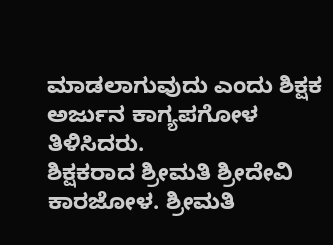ಮಾಡಲಾಗುವುದು ಎಂದು ಶಿಕ್ಷಕ ಅರ್ಜುನ ಕಾಗ್ಯಪಗೋಳ ತಿಳಿಸಿದರು.
ಶಿಕ್ಷಕರಾದ ಶ್ರೀಮತಿ ಶ್ರೀದೇವಿ ಕಾರಜೋಳ. ಶ್ರೀಮತಿ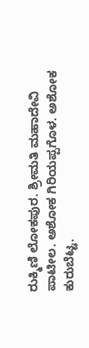ರುಕ್ಮಿಣಿ ಲೋಕಪುರ. ಶ್ರೀಮತಿ ಮಹಾದೇವಿ ಪಾಟೀಲ. ಅಶೋಕ ಗಿರಿಯಪ್ಪಗೊಳ. ಅಶೋಕ ಕುರುಬೆಟ್ಟ.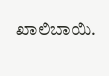ಖಾಲಿಬಾಯಿ.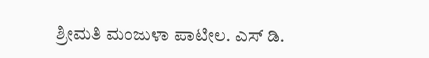ಶ್ರೀಮತಿ ಮಂಜುಳಾ ಪಾಟೀಲ. ಎಸ್ ಡಿ.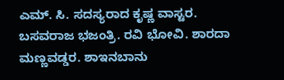ಎಮ್. ಸಿ. ಸದಸ್ಯರಾದ ಕೃಷ್ಣ ವಾಸ್ಟರ. ಬಸವರಾಜ ಭಜಂತ್ರಿ. ರವಿ ಭೋವಿ. ಶಾರದಾ ಮಣ್ಣವಡ್ಡರ. ಶಾಇನಬಾನು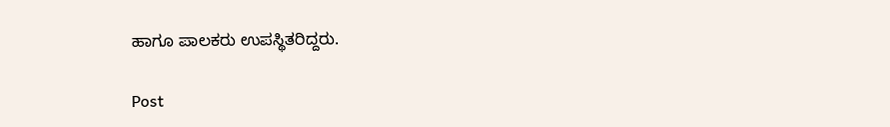ಹಾಗೂ ಪಾಲಕರು ಉಪಸ್ಥಿತರಿದ್ದರು.

Post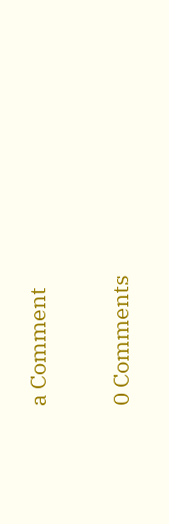a Comment

0 Comments